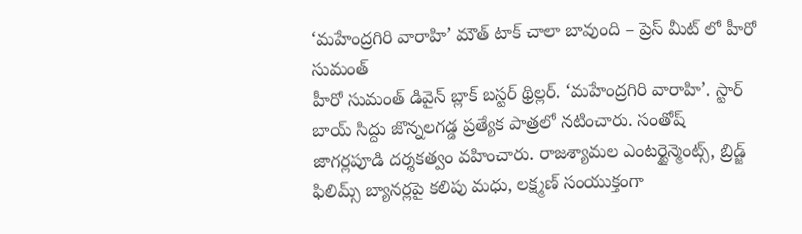‘మహేంద్రగిరి వారాహి’ మౌత్ టాక్ చాలా బావుంది – ప్రెస్ మీట్ లో హీరో సుమంత్
హీరో సుమంత్ డివైన్ బ్లాక్ బస్టర్ థ్రిల్లర్. ‘మహేంద్రగిరి వారాహి’. స్టార్ బాయ్ సిద్దు జొన్నలగడ్డ ప్రత్యేక పాత్రలో నటించారు. సంతోష్ జాగర్లపూడి దర్శకత్వం వహించారు. రాజశ్యామల ఎంటర్టైన్మెంట్స్, బ్రిడ్జ్ ఫిలిమ్స్ బ్యానర్లపై కలిపు మధు, లక్ష్మణ్ సంయుక్తంగా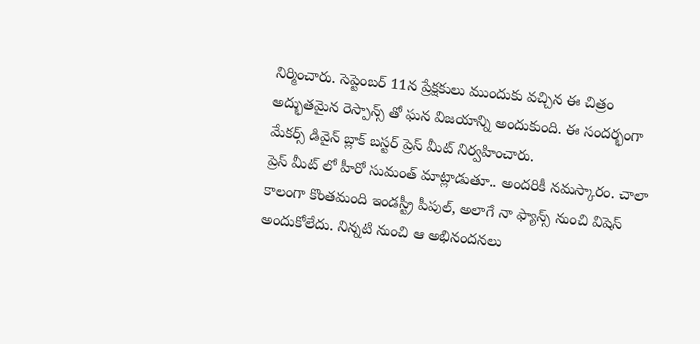నిర్మించారు. సెప్టెంబర్ 11న ప్రేక్షకులు ముందుకు వచ్చిన ఈ చిత్రం అద్భుతమైన రెస్పాన్స్ తో ఘన విజయాన్ని అందుకుంది. ఈ సందర్భంగా మేకర్స్ డివైన్ బ్లాక్ బస్టర్ ప్రెస్ మీట్ నిర్వహించారు.
ప్రెస్ మీట్ లో హీరో సుమంత్ మాట్లాడుతూ.. అందరికీ నమస్కారం. చాలా కాలంగా కొంతమంది ఇండస్ట్రీ పీపుల్, అలాగే నా ఫ్యాన్స్ నుంచి విషెస్ అందుకోలేదు. నిన్నటి నుంచి ఆ అభినందనలు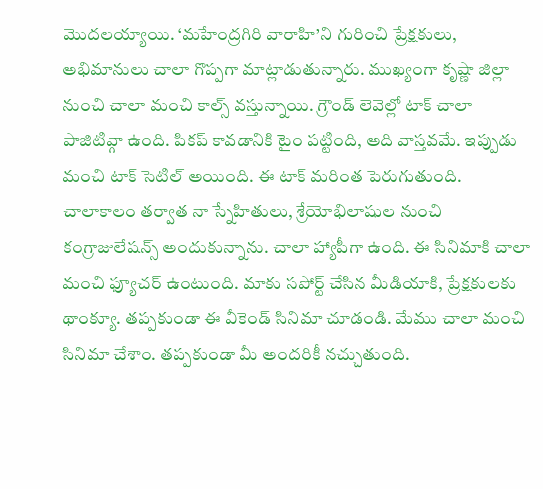మొదలయ్యాయి. ‘మహేంద్రగిరి వారాహి’ని గురించి ప్రేక్షకులు, అభిమానులు చాలా గొప్పగా మాట్లాడుతున్నారు. ముఖ్యంగా కృష్ణా జిల్లా నుంచి చాలా మంచి కాల్స్ వస్తున్నాయి. గ్రౌండ్ లెవెల్లో టాక్ చాలా పాజిటివ్గా ఉంది. పికప్ కావడానికి టైం పట్టింది, అది వాస్తవమే. ఇప్పుడు మంచి టాక్ సెటిల్ అయింది. ఈ టాక్ మరింత పెరుగుతుంది. చాలాకాలం తర్వాత నా స్నేహితులు, శ్రేయోభిలాషుల నుంచి కంగ్రాజులేషన్స్ అందుకున్నాను. చాలా హ్యాపీగా ఉంది. ఈ సినిమాకి చాలా మంచి ఫ్యూచర్ ఉంటుంది. మాకు సపోర్ట్ చేసిన మీడియాకి, ప్రేక్షకులకు థాంక్యూ. తప్పకుండా ఈ వీకెండ్ సినిమా చూడండి. మేము చాలా మంచి సినిమా చేశాం. తప్పకుండా మీ అందరికీ నచ్చుతుంది.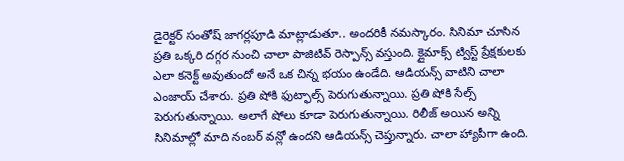డైరెక్టర్ సంతోష్ జాగర్లపూడి మాట్లాడుతూ.. అందరికీ నమస్కారం. సినిమా చూసిన ప్రతి ఒక్కరి దగ్గర నుంచి చాలా పాజిటివ్ రెస్పాన్స్ వస్తుంది. క్లైమాక్స్ ట్విస్ట్ ప్రేక్షకులకు ఎలా కనెక్ట్ అవుతుందో అనే ఒక చిన్న భయం ఉండేది. ఆడియన్స్ వాటిని చాలా ఎంజాయ్ చేశారు. ప్రతి షోకి ఫుట్ఫాల్స్ పెరుగుతున్నాయి. ప్రతి షోకి సేల్స్ పెరుగుతున్నాయి. అలాగే షోలు కూడా పెరుగుతున్నాయి. రిలీజ్ అయిన అన్ని సినిమాల్లో మాది నంబర్ వన్లో ఉందని ఆడియన్స్ చెప్తున్నారు. చాలా హ్యాపీగా ఉంది.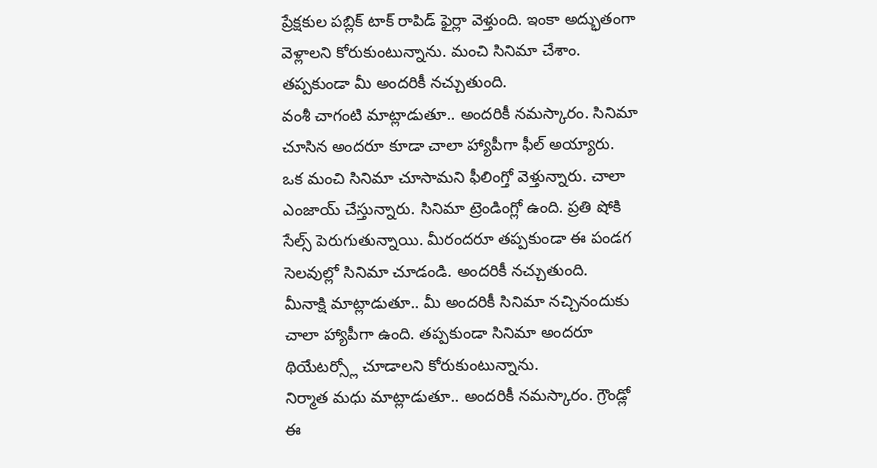ప్రేక్షకుల పబ్లిక్ టాక్ రాపిడ్ ఫైర్లా వెళ్తుంది. ఇంకా అద్భుతంగా వెళ్లాలని కోరుకుంటున్నాను. మంచి సినిమా చేశాం. తప్పకుండా మీ అందరికీ నచ్చుతుంది.
వంశీ చాగంటి మాట్లాడుతూ.. అందరికీ నమస్కారం. సినిమా చూసిన అందరూ కూడా చాలా హ్యాపీగా ఫీల్ అయ్యారు. ఒక మంచి సినిమా చూసామని ఫీలింగ్తో వెళ్తున్నారు. చాలా ఎంజాయ్ చేస్తున్నారు. సినిమా ట్రెండింగ్లో ఉంది. ప్రతి షోకి సేల్స్ పెరుగుతున్నాయి. మీరందరూ తప్పకుండా ఈ పండగ సెలవుల్లో సినిమా చూడండి. అందరికీ నచ్చుతుంది.
మీనాక్షి మాట్లాడుతూ.. మీ అందరికీ సినిమా నచ్చినందుకు చాలా హ్యాపీగా ఉంది. తప్పకుండా సినిమా అందరూ థియేటర్స్లో చూడాలని కోరుకుంటున్నాను.
నిర్మాత మధు మాట్లాడుతూ.. అందరికీ నమస్కారం. గ్రౌండ్లో ఈ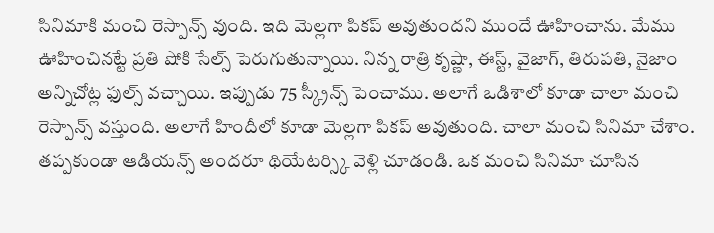సినిమాకి మంచి రెస్పాన్స్ వుంది. ఇది మెల్లగా పికప్ అవుతుందని ముందే ఊహించాను. మేము ఊహించినట్టే ప్రతి షోకి సేల్స్ పెరుగుతున్నాయి. నిన్న రాత్రి కృష్ణా, ఈస్ట్, వైజాగ్, తిరుపతి, నైజాం అన్నిచోట్ల ఫుల్స్ వచ్చాయి. ఇప్పుడు 75 స్క్రీన్స్ పెంచాము. అలాగే ఒడిశాలో కూడా చాలా మంచి రెస్పాన్స్ వస్తుంది. అలాగే హిందీలో కూడా మెల్లగా పికప్ అవుతుంది. చాలా మంచి సినిమా చేశాం. తప్పకుండా ఆడియన్స్ అందరూ థియేటర్స్కి వెళ్లి చూడండి. ఒక మంచి సినిమా చూసిన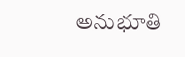అనుభూతి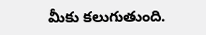మీకు కలుగుతుంది.